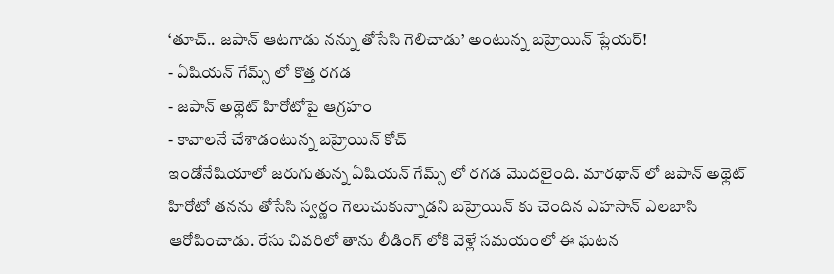‘తూచ్.. జపాన్ ఆటగాడు నన్ను తోసేసి గెలిచాడు’ అంటున్న బహ్రెయిన్ ప్లేయర్!
- ఏషియన్ గేమ్స్ లో కొత్త రగడ
- జపాన్ అథ్లెట్ హిరోటోపై ఆగ్రహం
- కావాలనే చేశాడంటున్న బహ్రెయిన్ కోచ్
ఇండోనేషియాలో జరుగుతున్న ఏషియన్ గేమ్స్ లో రగడ మొదలైంది. మారథాన్ లో జపాన్ అథ్లెట్ హిరోటో తనను తోసేసి స్వర్ణం గెలుచుకున్నాడని బహ్రెయిన్ కు చెందిన ఎహసాన్ ఎలబాసి ఆరోపించాడు. రేసు చివరిలో తాను లీడింగ్ లోకి వెళ్లే సమయంలో ఈ ఘటన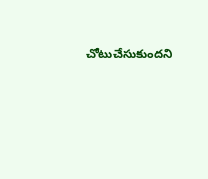చోటుచేసుకుందని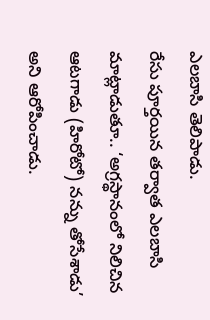ఎలబాసి తెలిపాడు.
రేసు పూర్తయిన తర్వాత ఎలబాసి మాట్లాడుతూ.. ‘అగ్రస్థానంలో నిలిచిన ఆటగాడు (హిరోటో) నన్ను తోసేశాడు’ అని ఆరోపించాడు.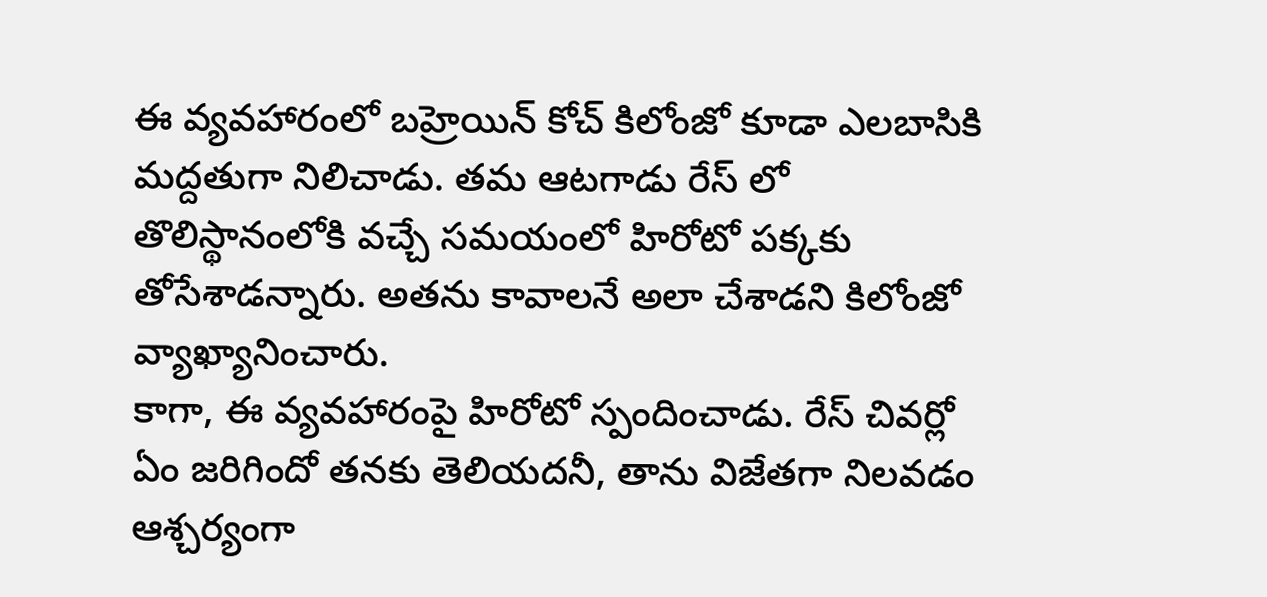ఈ వ్యవహారంలో బహ్రెయిన్ కోచ్ కిలోంజో కూడా ఎలబాసికి మద్దతుగా నిలిచాడు. తమ ఆటగాడు రేస్ లో తొలిస్థానంలోకి వచ్చే సమయంలో హిరోటో పక్కకు తోసేశాడన్నారు. అతను కావాలనే అలా చేశాడని కిలోంజో వ్యాఖ్యానించారు.
కాగా, ఈ వ్యవహారంపై హిరోటో స్పందించాడు. రేస్ చివర్లో ఏం జరిగిందో తనకు తెలియదనీ, తాను విజేతగా నిలవడం ఆశ్చర్యంగా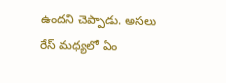ఉందని చెప్పాడు. అసలు రేస్ మధ్యలో ఏం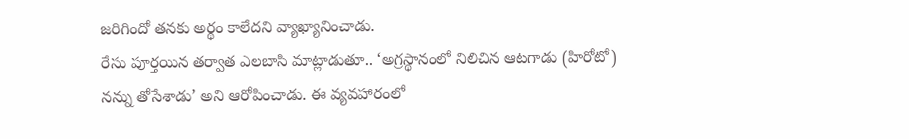జరిగిందో తనకు అర్థం కాలేదని వ్యాఖ్యానించాడు.
రేసు పూర్తయిన తర్వాత ఎలబాసి మాట్లాడుతూ.. ‘అగ్రస్థానంలో నిలిచిన ఆటగాడు (హిరోటో) నన్ను తోసేశాడు’ అని ఆరోపించాడు. ఈ వ్యవహారంలో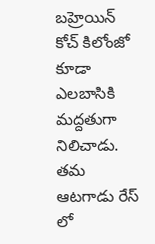బహ్రెయిన్ కోచ్ కిలోంజో కూడా ఎలబాసికి మద్దతుగా నిలిచాడు. తమ ఆటగాడు రేస్ లో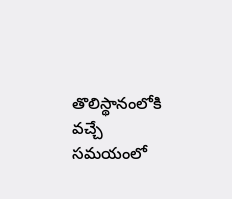తొలిస్థానంలోకి వచ్చే సమయంలో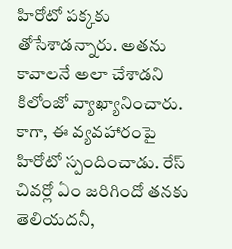హిరోటో పక్కకు తోసేశాడన్నారు. అతను కావాలనే అలా చేశాడని కిలోంజో వ్యాఖ్యానించారు.
కాగా, ఈ వ్యవహారంపై హిరోటో స్పందించాడు. రేస్ చివర్లో ఏం జరిగిందో తనకు తెలియదనీ,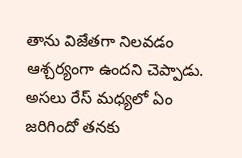తాను విజేతగా నిలవడం ఆశ్చర్యంగా ఉందని చెప్పాడు. అసలు రేస్ మధ్యలో ఏం జరిగిందో తనకు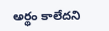అర్థం కాలేదని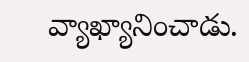వ్యాఖ్యానించాడు.